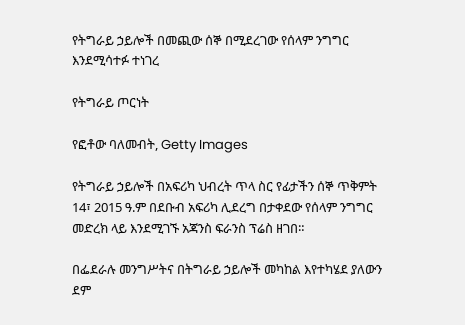የትግራይ ኃይሎች በመጪው ሰኞ በሚደረገው የሰላም ንግግር እንደሚሳተፉ ተነገረ

የትግራይ ጦርነት

የፎቶው ባለመብት, Getty Images

የትግራይ ኃይሎች በአፍሪካ ህብረት ጥላ ስር የፊታችን ሰኞ ጥቅምት 14፣ 2015 ዓ.ም በደቡብ አፍሪካ ሊደረግ በታቀደው የሰላም ንግግር መድረክ ላይ እንደሚገኙ አጃንስ ፍራንስ ፕሬስ ዘገበ።

በፌደራሉ መንግሥትና በትግራይ ኃይሎች መካከል እየተካሄደ ያለውን ደም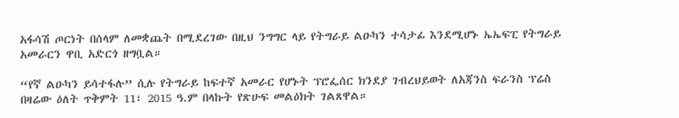አፋሳሽ ጦርነት በሰላም ለመቋጨት በሚደረገው በዚህ ንግግር ላይ የትግራይ ልዑካን ተሳታፊ እንደሚሆኑ ኤኤፍፒ የትግራይ አመራርን ዋቢ አድርጎ ዘግቧል።

“የኛ ልዑካን ይሳተፋሉ” ሲሉ የትግራይ ከፍተኛ አመራር የሆኑት ፕሮፌሰር ክንደያ ገብረህይወት ለአጃንስ ፍራንስ ፕሬስ በዛሬው ዕለት ጥቅምት 11፣ 2015 ዓ.ም በላኩት የጽሁፍ መልዕክት ገልጸዋል።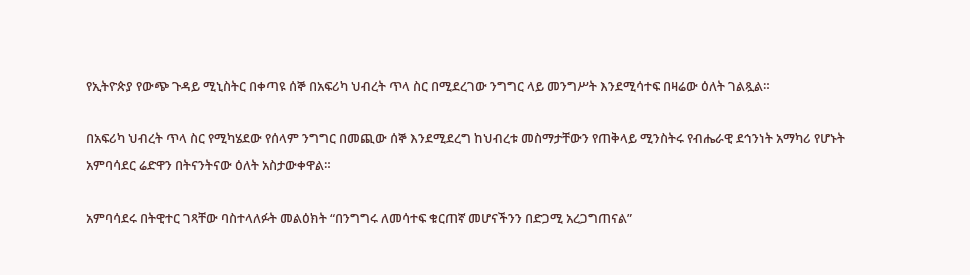የኢትዮጵያ የውጭ ጉዳይ ሚኒስትር በቀጣዩ ሰኞ በአፍሪካ ህብረት ጥላ ስር በሚደረገው ንግግር ላይ መንግሥት እንደሚሳተፍ በዛሬው ዕለት ገልጿል።

በአፍሪካ ህብረት ጥላ ስር የሚካሄደው የሰላም ንግግር በመጪው ሰኞ እንደሚደረግ ከህብረቱ መስማታቸውን የጠቅላይ ሚንስትሩ የብሔራዊ ደኅንነት አማካሪ የሆኑት አምባሳደር ሬድዋን በትናንትናው ዕለት አስታውቀዋል።

አምባሳደሩ በትዊተር ገጻቸው ባስተላለፉት መልዕክት “በንግግሩ ለመሳተፍ ቁርጠኛ መሆናችንን በድጋሚ አረጋግጠናል”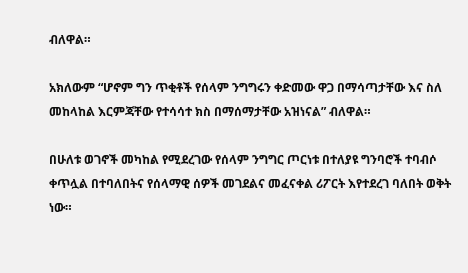ብለዋል።

አክለውም “ሆኖም ግን ጥቂቶች የሰላም ንግግሩን ቀድመው ዋጋ በማሳጣታቸው እና ስለ መከላከል እርምጃቸው የተሳሳተ ክስ በማሰማታቸው አዝነናል” ብለዋል።

በሁለቱ ወገኖች መካከል የሚደረገው የሰላም ንግግር ጦርነቱ በተለያዩ ግንባሮች ተባብሶ ቀጥሏል በተባለበትና የሰላማዊ ሰዎች መገደልና መፈናቀል ሪፖርት እየተደረገ ባለበት ወቅት ነው።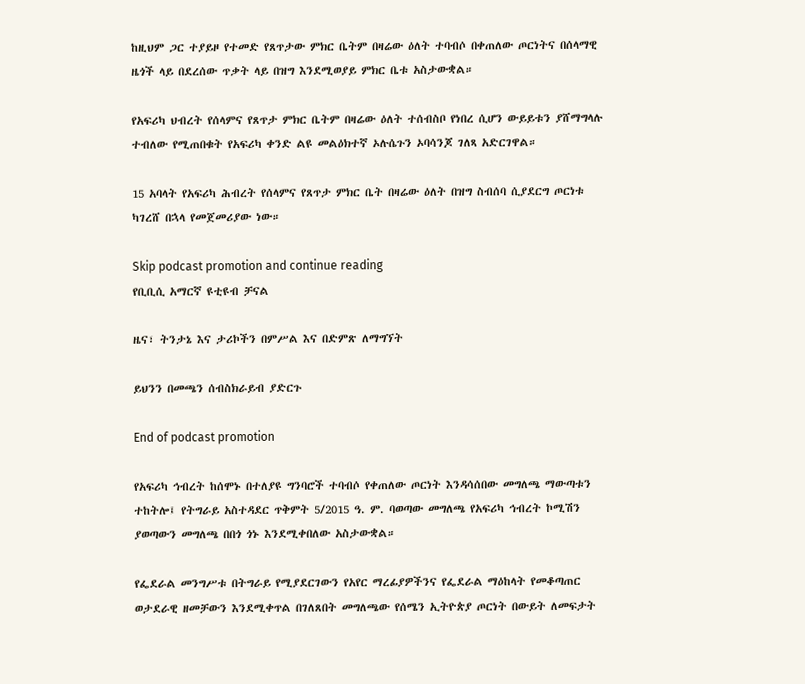ከዚህም ጋር ተያይዞ የተመድ የጸጥታው ምክር ቤትም በዛሬው ዕለት ተባብሶ በቀጠለው ጦርነትና በሰላማዊ ዜጎች ላይ በደረሰው ጥቃት ላይ በዝግ እንደሚወያይ ምክር ቤቱ አስታውቋል።

የአፍሪካ ህብረት የሰላምና የጸጥታ ምክር ቤትም በዛሬው ዕለት ተሰብስቦ የነበረ ሲሆን ውይይቱን ያሸማግላሉ ተብለው የሚጠበቁት የአፍሪካ ቀንድ ልዩ መልዕክተኛ ኦሉሴጉን ኦባሳንጆ ገለጻ አድርገዋል።

15 አባላት የአፍሪካ ሕብረት የሰላምና የጸጥታ ምክር ቤት በዛሬው ዕለት በዝግ ስብሰባ ሲያደርግ ጦርነቱ ካገረሸ በኋላ የመጀመሪያው ነው።

Skip podcast promotion and continue reading
የቢቢሲ አማርኛ ዩቲዩብ ቻናል

ዜና፣ ትንታኔ እና ታሪኮችን በምሥል እና በድምጽ ለማግኘት

ይህንን በመጫን ሰብስክራይብ ያድርጉ

End of podcast promotion

የአፍሪካ ኅብረት ከሰሞኑ በተለያዩ ግንባሮች ተባብሶ የቀጠለው ጦርነት እንዳሳሰበው መግለጫ ማውጣቱን ተከትሎ፤ የትግራይ አስተዳደር ጥቅምት 5/2015 ዓ. ም. ባወጣው መግለጫ የአፍሪካ ኅብረት ኮሚሽን ያወጣውን መግለጫ በበጎ ጎኑ እንደሚቀበለው አስታውቋል።

የፌደራል መንግሥቱ በትግራይ የሚያደርገውን የአየር ማረፊያዎችንና የፌደራል ማዕከላት የመቆጣጠር ወታደራዊ ዘመቻውን እንደሚቀጥል በገለጸበት መግለጫው የሰሜን ኢትዮጵያ ጦርነት በውይት ለመፍታት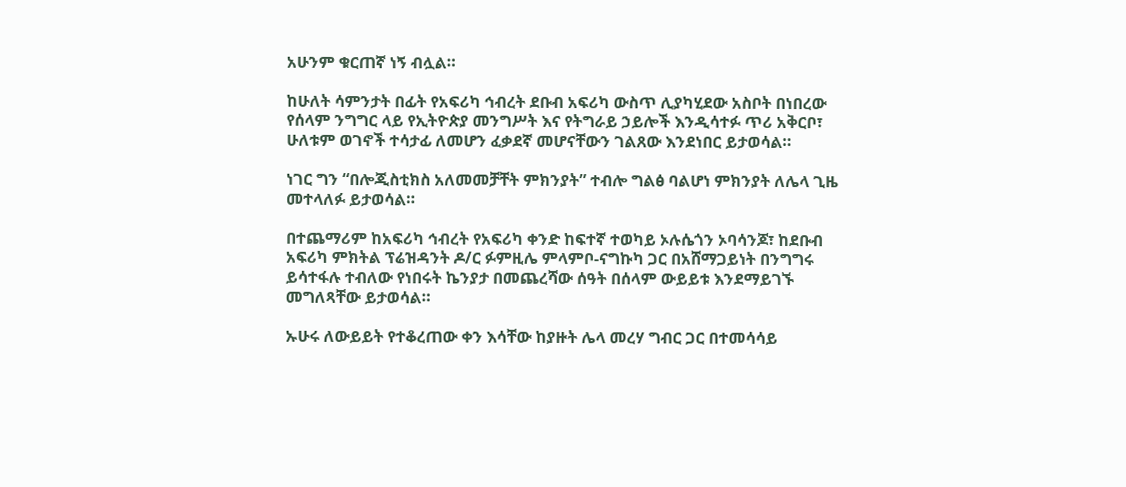አሁንም ቁርጠኛ ነኝ ብሏል።

ከሁለት ሳምንታት በፊት የአፍሪካ ኅብረት ደቡብ አፍሪካ ውስጥ ሊያካሂደው አስቦት በነበረው የሰላም ንግግር ላይ የኢትዮጵያ መንግሥት እና የትግራይ ኃይሎች እንዲሳተፉ ጥሪ አቅርቦ፣ ሁለቱም ወገኖች ተሳታፊ ለመሆን ፈቃደኛ መሆናቸውን ገልጸው እንደነበር ይታወሳል።

ነገር ግን “በሎጂስቲክስ አለመመቻቸት ምክንያት” ተብሎ ግልፅ ባልሆነ ምክንያት ለሌላ ጊዜ መተላለፉ ይታወሳል።

በተጨማሪም ከአፍሪካ ኅብረት የአፍሪካ ቀንድ ከፍተኛ ተወካይ ኦሉሴጎን ኦባሳንጆ፣ ከደቡብ አፍሪካ ምክትል ፕሬዝዳንት ዶ/ር ፉምዚሌ ምላምቦ-ናግኩካ ጋር በአሸማጋይነት በንግግሩ ይሳተፋሉ ተብለው የነበሩት ኬንያታ በመጨረሻው ሰዓት በሰላም ውይይቱ እንደማይገኙ መግለጻቸው ይታወሳል።

ኡሁሩ ለውይይት የተቆረጠው ቀን እሳቸው ከያዙት ሌላ መረሃ ግብር ጋር በተመሳሳይ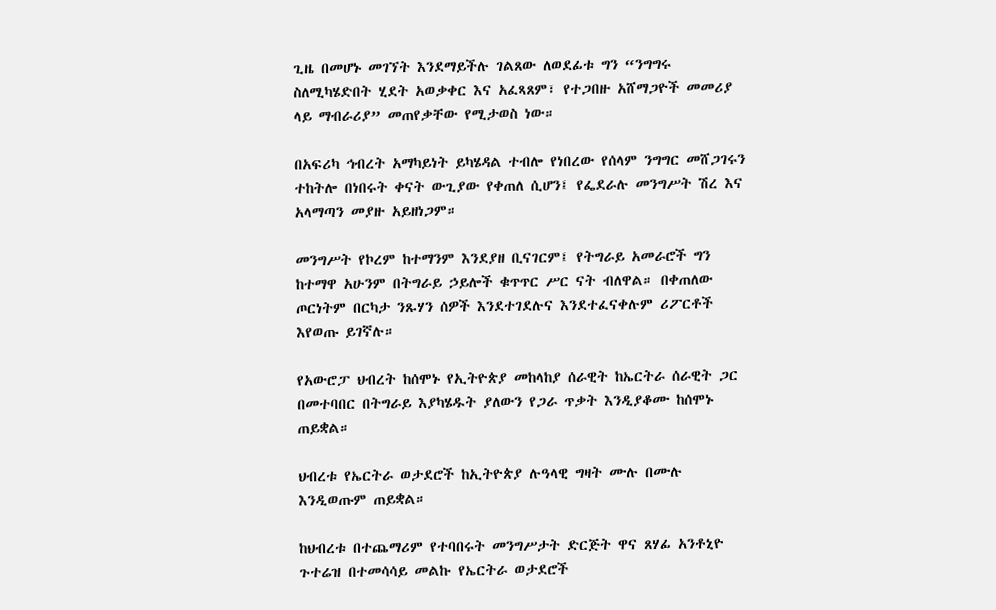ጊዜ በመሆኑ መገኘት እንደማይችሉ ገልጸው ለወደፊቱ ግን “ንግግሩ ስለሚካሄድበት ሂደት አወቃቀር እና አፈጻጸም፣ የተጋበዙ አሸማጋዮች መመሪያ ላይ ማብራሪያ” መጠየቃቸው የሚታወስ ነው።

በአፍሪካ ኅብረት አማካይነት ይካሄዳል ተብሎ የነበረው የሰላም ንግግር መሸጋገሩን ተከትሎ በነበሩት ቀናት ውጊያው የቀጠለ ሲሆን፤ የፌደራሉ መንግሥት ሽረ እና አላማጣን መያዙ አይዘነጋም።

መንግሥት የኮረም ከተማንም እንደያዘ ቢናገርም፤ የትግራይ አመራሮች ግን ከተማዋ አሁንም በትግራይ ኃይሎች ቁጥጥር ሥር ናት ብለዋል። በቀጠለው ጦርነትም በርካታ ንጹሃን ሰዎች እንደተገደሉና እንደተፈናቀሉም ሪፖርቶች እየወጡ ይገኛሉ።

የአውሮፓ ህብረት ከሰሞኑ የኢትዮጵያ መከላከያ ሰራዊት ከኤርትራ ሰራዊት ጋር በመተባበር በትግራይ እያካሄዱት ያለውን የጋራ ጥቃት እንዲያቆሙ ከሰሞኑ ጠይቋል።

ህብረቱ የኤርትራ ወታደሮች ከኢትዮጵያ ሉዓላዊ ግዛት ሙሉ በሙሉ እንዲወጡም ጠይቋል።

ከህብረቱ በተጨማሪም የተባበሩት መንግሥታት ድርጅት ዋና ጸሃፊ አንቶኒዮ ጉተሬዝ በተመሳሳይ መልኩ የኤርትራ ወታደሮች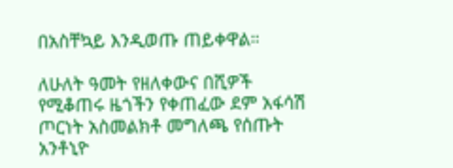በአስቸኳይ እንዲወጡ ጠይቀዋል።

ለሁለት ዓመት የዘለቀውና በሺዎች የሚቆጠሩ ዜጎችን የቀጠፈው ደም አፋሳሽ ጦርነት አስመልክቶ መግለጫ የሰጡት አንቶኒዮ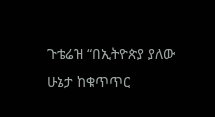ጉቴሬዝ “በኢትዮጵያ ያለው ሁኔታ ከቁጥጥር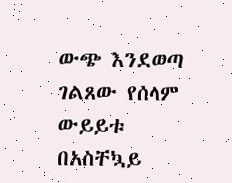ውጭ እንደወጣ ገልጸው የሰላም ውይይቱ በአስቸኳይ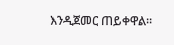እንዲጀመር ጠይቀዋል።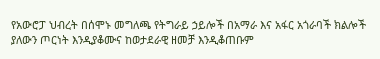የአውሮፓ ህብረት በሰሞኑ መግለጫ የትግራይ ኃይሎች በአማራ እና አፋር አጎራባች ክልሎች ያለውን ጦርነት እንዲያቆሙና ከወታደራዊ ዘመቻ እንዲቆጠቡም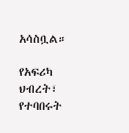አሳስቧል።

የአፍሪካ ህብረት፣ የተባበሩት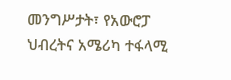መንግሥታት፣ የአውሮፓ ህብረትና አሜሪካ ተፋላሚ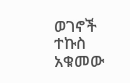ወገኖች ተኩስ አቁመው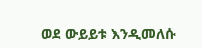ወደ ውይይቱ እንዲመለሱ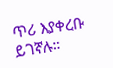ጥሪ እያቀረቡ ይገኛሉ።